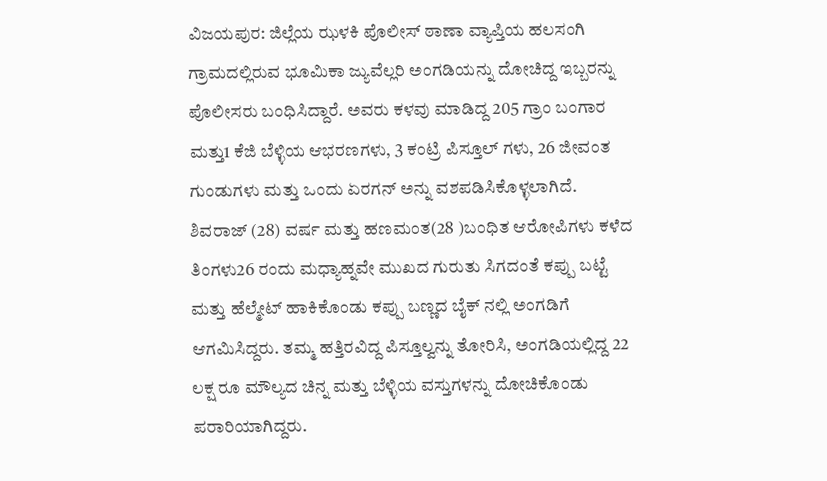ವಿಜಯಪುರ: ಜಿಲ್ಲೆಯ ಝಳಕಿ ಪೊಲೀಸ್ ಠಾಣಾ ವ್ಯಾಪ್ತಿಯ ಹಲಸಂಗಿ ಗ್ರಾಮದಲ್ಲಿರುವ ಭೂಮಿಕಾ ಜ್ಯುವೆಲ್ಲರಿ ಅಂಗಡಿಯನ್ನು ದೋಚಿದ್ದ ಇಬ್ಬರನ್ನು ಪೊಲೀಸರು ಬಂಧಿಸಿದ್ದಾರೆ. ಅವರು ಕಳವು ಮಾಡಿದ್ದ 205 ಗ್ರಾಂ ಬಂಗಾರ ಮತ್ತು1 ಕೆಜಿ ಬೆಳ್ಳಿಯ ಆಭರಣಗಳು, 3 ಕಂಟ್ರಿ ಪಿಸ್ತೂಲ್ ಗಳು, 26 ಜೀವಂತ ಗುಂಡುಗಳು ಮತ್ತು ಒಂದು ಏರಗನ್ ಅನ್ನು ವಶಪಡಿಸಿಕೊಳ್ಳಲಾಗಿದೆ.
ಶಿವರಾಜ್ (28) ವರ್ಷ ಮತ್ತು ಹಣಮಂತ(28 )ಬಂಧಿತ ಆರೋಪಿಗಳು ಕಳೆದ ತಿಂಗಳು26 ರಂದು ಮಧ್ಯಾಹ್ನವೇ ಮುಖದ ಗುರುತು ಸಿಗದಂತೆ ಕಪ್ಪು ಬಟ್ಟೆ ಮತ್ತು ಹೆಲ್ಮೇಟ್ ಹಾಕಿಕೊಂಡು ಕಪ್ಪು ಬಣ್ಣದ ಬೈಕ್ ನಲ್ಲಿ ಅಂಗಡಿಗೆ ಆಗಮಿಸಿದ್ದರು. ತಮ್ಮ ಹತ್ತಿರವಿದ್ದ ಪಿಸ್ತೂಲ್ವನ್ನು ತೋರಿಸಿ, ಅಂಗಡಿಯಲ್ಲಿದ್ದ 22 ಲಕ್ಷ ರೂ ಮೌಲ್ಯದ ಚಿನ್ನ ಮತ್ತು ಬೆಳ್ಳಿಯ ವಸ್ತುಗಳನ್ನು ದೋಚಿಕೊಂಡು ಪರಾರಿಯಾಗಿದ್ದರು.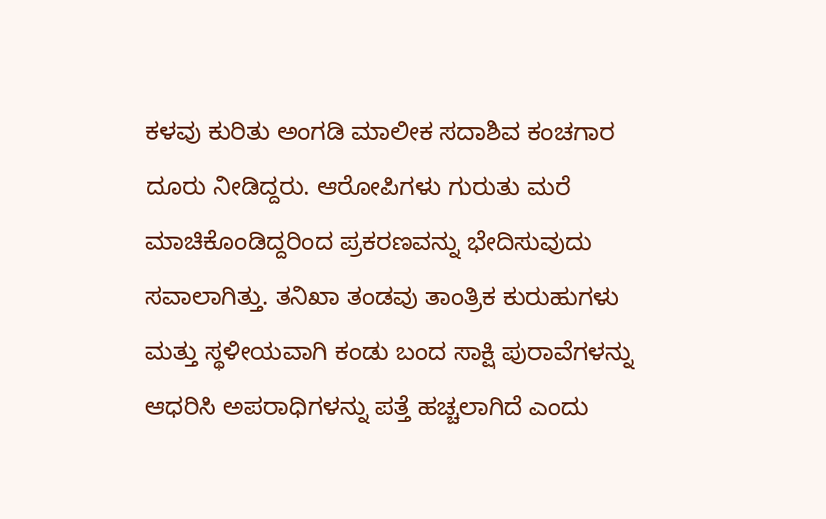ಕಳವು ಕುರಿತು ಅಂಗಡಿ ಮಾಲೀಕ ಸದಾಶಿವ ಕಂಚಗಾರ ದೂರು ನೀಡಿದ್ದರು. ಆರೋಪಿಗಳು ಗುರುತು ಮರೆ ಮಾಚಿಕೊಂಡಿದ್ದರಿಂದ ಪ್ರಕರಣವನ್ನು ಭೇದಿಸುವುದು ಸವಾಲಾಗಿತ್ತು. ತನಿಖಾ ತಂಡವು ತಾಂತ್ರಿಕ ಕುರುಹುಗಳು ಮತ್ತು ಸ್ಥಳೀಯವಾಗಿ ಕಂಡು ಬಂದ ಸಾಕ್ಷಿ ಪುರಾವೆಗಳನ್ನು ಆಧರಿಸಿ ಅಪರಾಧಿಗಳನ್ನು ಪತ್ತೆ ಹಚ್ಚಲಾಗಿದೆ ಎಂದು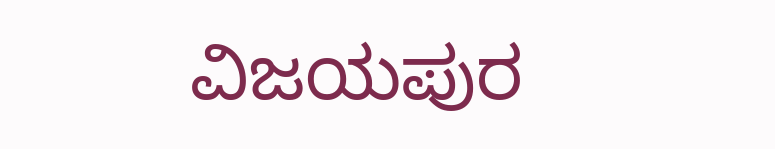ವಿಜಯಪುರ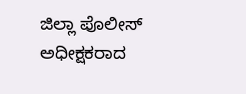ಜಿಲ್ಲಾ ಪೊಲೀಸ್ ಅಧೀಕ್ಷಕರಾದ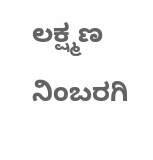ಲಕ್ಷ್ಮಣ ನಿಂಬರಗಿ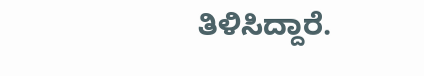ತಿಳಿಸಿದ್ದಾರೆ.